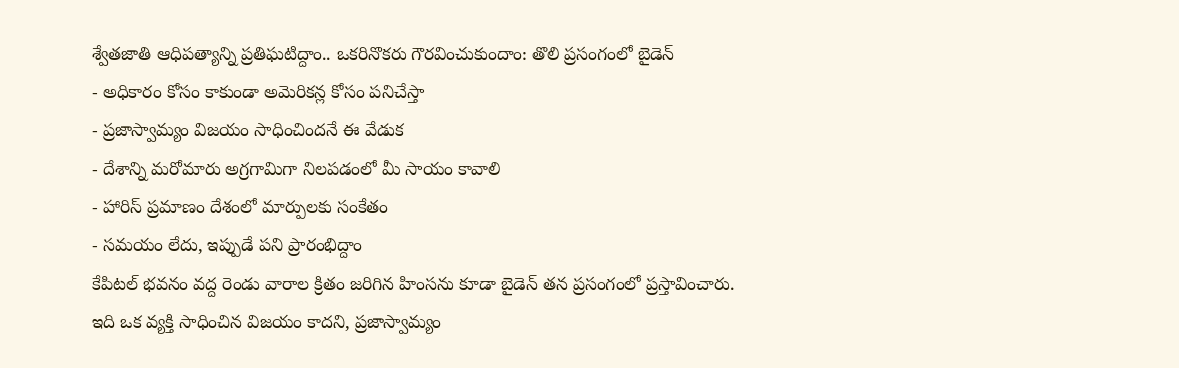శ్వేతజాతి ఆధిపత్యాన్ని ప్రతిఘటిద్దాం.. ఒకరినొకరు గౌరవించుకుందాం: తొలి ప్రసంగంలో బైడెన్
- అధికారం కోసం కాకుండా అమెరికన్ల కోసం పనిచేస్తా
- ప్రజాస్వామ్యం విజయం సాధించిందనే ఈ వేడుక
- దేశాన్ని మరోమారు అగ్రగామిగా నిలపడంలో మీ సాయం కావాలి
- హారిస్ ప్రమాణం దేశంలో మార్పులకు సంకేతం
- సమయం లేదు, ఇప్పుడే పని ప్రారంభిద్దాం
కేపిటల్ భవనం వద్ద రెండు వారాల క్రితం జరిగిన హింసను కూడా బైడెన్ తన ప్రసంగంలో ప్రస్తావించారు. ఇది ఒక వ్యక్తి సాధించిన విజయం కాదని, ప్రజాస్వామ్యం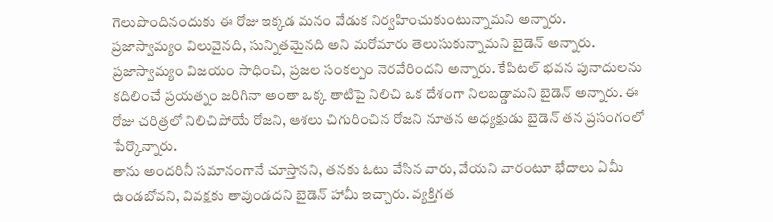గెలుపొందినందుకు ఈ రోజు ఇక్కడ మనం వేడుక నిర్వహించుకుంటున్నామని అన్నారు.
ప్రజాస్వామ్యం విలువైనది, సున్నితమైనది అని మరోమారు తెలుసుకున్నామని బైడెన్ అన్నారు. ప్రజాస్వామ్యం విజయం సాధించి, ప్రజల సంకల్పం నెరవేరిందని అన్నారు. కేపిటల్ భవన పునాదులను కదిలించే ప్రయత్నం జరిగినా అంతా ఒక్క తాటిపై నిలిచి ఒక దేశంగా నిలబడ్డామని బైడెన్ అన్నారు. ఈ రోజు చరిత్రలో నిలిచిపోయే రోజని, ఆశలు చిగురించిన రోజని నూతన అధ్యక్షుడు బైడెన్ తన ప్రసంగంలో పేర్కొన్నారు.
తాను అందరినీ సమానంగానే చూస్తానని, తనకు ఓటు వేసిన వారు, వేయని వారంటూ భేదాలు ఏమీ ఉండబోవని, వివక్షకు తావుండదని బైడెన్ హామీ ఇచ్చారు. వ్యక్తిగత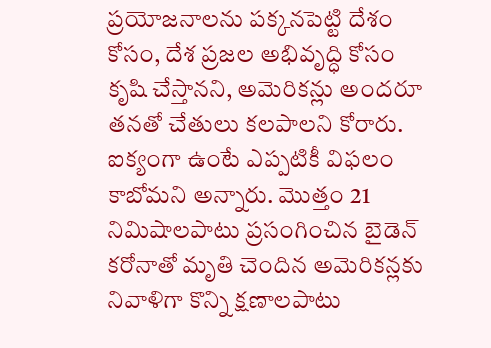ప్రయోజనాలను పక్కనపెట్టి దేశం కోసం, దేశ ప్రజల అభివృద్ధి కోసం కృషి చేస్తానని, అమెరికన్లు అందరూ తనతో చేతులు కలపాలని కోరారు. ఐక్యంగా ఉంటే ఎప్పటికీ విఫలం కాబోమని అన్నారు. మొత్తం 21 నిమిషాలపాటు ప్రసంగించిన బైడెన్ కరోనాతో మృతి చెందిన అమెరికన్లకు నివాళిగా కొన్ని క్షణాలపాటు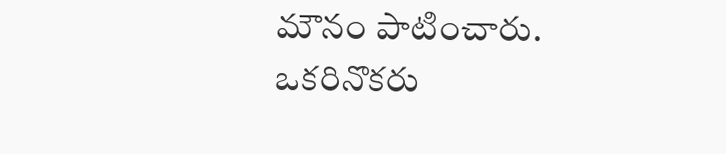మౌనం పాటించారు.
ఒకరినొకరు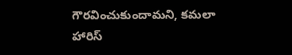గౌరవించుకుందామని, కమలా హారిస్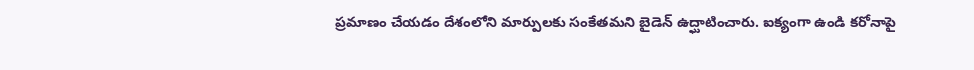ప్రమాణం చేయడం దేశంలోని మార్పులకు సంకేతమని బైడెన్ ఉద్ఘాటించారు. ఐక్యంగా ఉండి కరోనాపై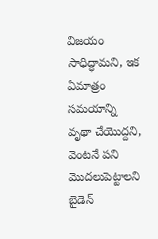విజయం సాధిద్ధామని, ఇక ఏమాత్రం సమయాన్ని వృథా చేయొద్దని, వెంటనే పని మొదలుపెట్టాలని బైడెన్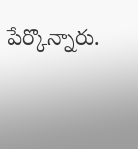పేర్కొన్నారు.